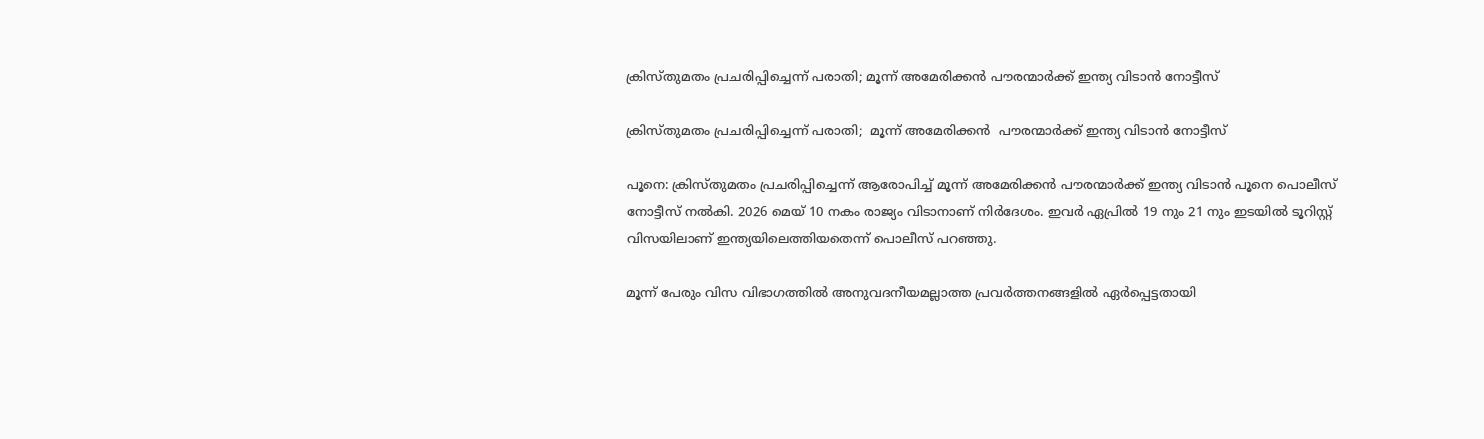ക്രിസ്തുമതം പ്രചരിപ്പിച്ചെന്ന് പരാതി; മൂന്ന് അമേരിക്കന്‍ പൗരന്മാര്‍ക്ക് ഇന്ത്യ വിടാന്‍ നോട്ടീസ്

ക്രിസ്തുമതം പ്രചരിപ്പിച്ചെന്ന് പരാതി;  മൂന്ന് അമേരിക്കന്‍  പൗരന്മാര്‍ക്ക് ഇന്ത്യ വിടാന്‍ നോട്ടീസ്

പൂനെ: ക്രിസ്തുമതം പ്രചരിപ്പിച്ചെന്ന് ആരോപിച്ച് മൂന്ന് അമേരിക്കന്‍ പൗരന്മാര്‍ക്ക് ഇന്ത്യ വിടാന്‍ പൂനെ പൊലീസ് നോട്ടീസ് നല്‍കി. 2026 മെയ് 10 നകം രാജ്യം വിടാനാണ് നിര്‍ദേശം. ഇവര്‍ ഏപ്രില്‍ 19 നും 21 നും ഇടയില്‍ ടൂറിസ്റ്റ് വിസയിലാണ് ഇന്ത്യയിലെത്തിയതെന്ന് പൊലീസ് പറഞ്ഞു.

മൂന്ന് പേരും വിസ വിഭാഗത്തില്‍ അനുവദനീയമല്ലാത്ത പ്രവര്‍ത്തനങ്ങളില്‍ ഏര്‍പ്പെട്ടതായി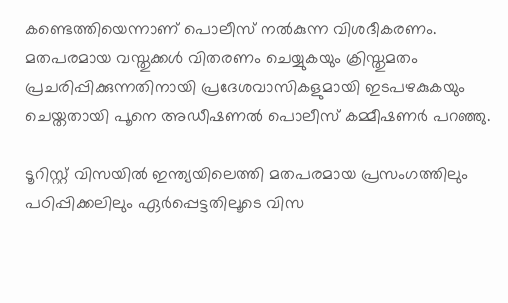കണ്ടെത്തിയെന്നാണ് പൊലീസ് നല്‍കുന്ന വിശദീകരണം. മതപരമായ വസ്തുക്കള്‍ വിതരണം ചെയ്യുകയും ക്രിസ്തുമതം പ്രചരിപ്പിക്കുന്നതിനായി പ്രദേശവാസികളുമായി ഇടപഴകുകയും ചെയ്തതായി പൂനെ അഡീഷണല്‍ പൊലീസ് കമ്മീഷണര്‍ പറഞ്ഞു.

ടൂറിസ്റ്റ് വിസയില്‍ ഇന്ത്യയിലെത്തി മതപരമായ പ്രസംഗത്തിലും പഠിപ്പിക്കലിലും ഏര്‍പ്പെട്ടതിലൂടെ വിസ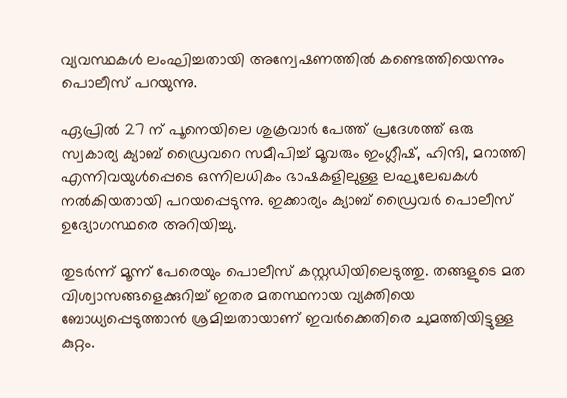വ്യവസ്ഥകള്‍ ലംഘിച്ചതായി അന്വേഷണത്തില്‍ കണ്ടെത്തിയെന്നും പൊലീസ് പറയുന്നു.

ഏപ്രില്‍ 27 ന് പൂനെയിലെ ശുക്രവാര്‍ പേത്ത് പ്രദേശത്ത് ഒരു സ്വകാര്യ ക്യാബ് ഡ്രൈവറെ സമീപിച്ച് മൂവരും ഇംഗ്ലീഷ്, ഹിന്ദി, മറാത്തി എന്നിവയുള്‍പ്പെടെ ഒന്നിലധികം ഭാഷകളിലുള്ള ലഘുലേഖകള്‍ നല്‍കിയതായി പറയപ്പെടുന്നു. ഇക്കാര്യം ക്യാബ് ഡ്രൈവര്‍ പൊലീസ് ഉദ്യോഗസ്ഥരെ അറിയിച്ചു.

തുടര്‍ന്ന് മൂന്ന് പേരെയും പൊലീസ് കസ്റ്റഡിയിലെടുത്തു. തങ്ങളുടെ മത വിശ്വാസങ്ങളെക്കുറിച്ച് ഇതര മതസ്ഥനായ വ്യക്തിയെ ബോധ്യപ്പെടുത്താന്‍ ശ്രമിച്ചതായാണ് ഇവര്‍ക്കെതിരെ ചുമത്തിയിട്ടുള്ള കുറ്റം.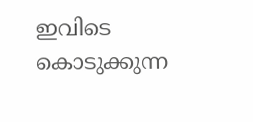ഇവിടെ കൊടുക്കുന്ന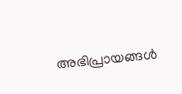അഭിപ്രായങ്ങള്‍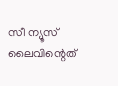സീ ന്യൂസ് ലൈവിന്റെത്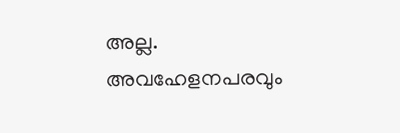അല്ല. അവഹേളനപരവും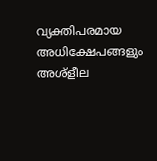വ്യക്തിപരമായ അധിക്ഷേപങ്ങളും അശ്‌ളീല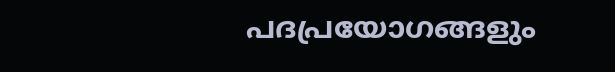പദപ്രയോഗങ്ങളും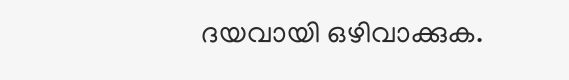ദയവായി ഒഴിവാക്കുക.